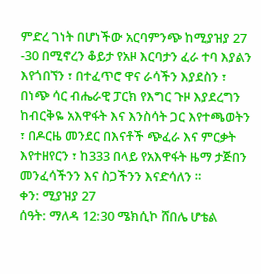ምድረ ገነት በሆነችው አርባምንጭ ከሚያዝያ 27 -30 በሚኖረን ቆይታ የአዞ እርባታን ፈራ ተባ እያልን እየጎበኘን ፣ በተፈጥሮ ዋና ራሳችን እያደስን ፣ በነጭ ሳር ብሔራዊ ፓርክ የእግር ጉዞ እያደረግን ከብርቅዬ አእዋፋት እና እንስሳት ጋር እየተጫወትን ፣ በዶርዜ መንደር በእናቶች ጭፈራ እና ምርቃት እየተዘየርን ፣ ከ333 በላይ የአእዋፋት ዜማ ታጅበን መንፈሳችንን እና ስጋችንን እናድሳለን ።
ቀን: ሚያዝያ 27
ሰዓት: ማለዳ 12:30 ሜክሲኮ ሸበሌ ሆቴል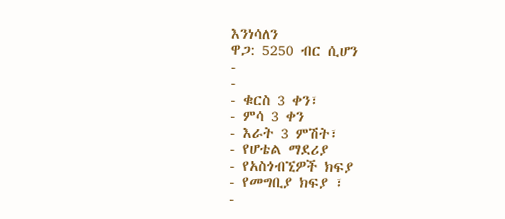እንነሳለን
ዋጋ: 5250 ብር ሲሆን
-
-
- ቁርስ 3 ቀን፣
- ምሳ 3 ቀን
- እራት 3 ምሽት፣
- የሆቴል ማደሪያ
- የአስጎብኚዎች ክፍያ
- የመግቢያ ክፍያ ፣
-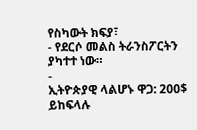የስካውት ክፍያ፣
- የደርሶ መልስ ትራንስፖርትን ያካተተ ነው።
-
ኢትዮጵያዊ ላልሆኑ ዋጋ: 200$ ይከፍላሉ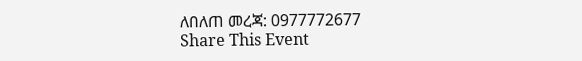ለበለጠ መረጃ: 0977772677
Share This Event